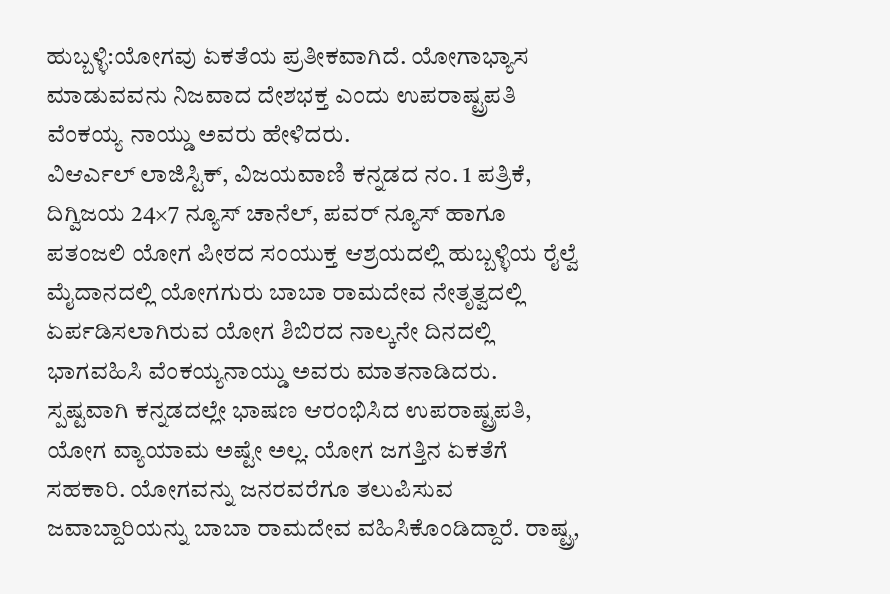ಹುಬ್ಬಳ್ಳಿ:ಯೋಗವು ಏಕತೆಯ ಪ್ರತೀಕವಾಗಿದೆ. ಯೋಗಾಭ್ಯಾಸ ಮಾಡುವವನು ನಿಜವಾದ ದೇಶಭಕ್ತ ಎಂದು ಉಪರಾಷ್ಟ್ರಪತಿ ವೆಂಕಯ್ಯ ನಾಯ್ಡು ಅವರು ಹೇಳಿದರು.
ವಿಆರ್ಎಲ್ ಲಾಜಿಸ್ಟಿಕ್, ವಿಜಯವಾಣಿ ಕನ್ನಡದ ನಂ. 1 ಪತ್ರಿಕೆ, ದಿಗ್ವಿಜಯ 24×7 ನ್ಯೂಸ್ ಚಾನೆಲ್, ಪವರ್ ನ್ಯೂಸ್ ಹಾಗೂ ಪತಂಜಲಿ ಯೋಗ ಪೀಠದ ಸಂಯುಕ್ತ ಆಶ್ರಯದಲ್ಲಿ ಹುಬ್ಬಳ್ಳಿಯ ರೈಲ್ವೆ ಮೈದಾನದಲ್ಲಿ ಯೋಗಗುರು ಬಾಬಾ ರಾಮದೇವ ನೇತೃತ್ವದಲ್ಲಿ ಏರ್ಪಡಿಸಲಾಗಿರುವ ಯೋಗ ಶಿಬಿರದ ನಾಲ್ಕನೇ ದಿನದಲ್ಲಿ ಭಾಗವಹಿಸಿ ವೆಂಕಯ್ಯನಾಯ್ಡು ಅವರು ಮಾತನಾಡಿದರು.
ಸ್ಪಷ್ಟವಾಗಿ ಕನ್ನಡದಲ್ಲೇ ಭಾಷಣ ಆರಂಭಿಸಿದ ಉಪರಾಷ್ಟ್ರಪತಿ, ಯೋಗ ವ್ಯಾಯಾಮ ಅಷ್ಟೇ ಅಲ್ಲ. ಯೋಗ ಜಗತ್ತಿನ ಏಕತೆಗೆ ಸಹಕಾರಿ. ಯೋಗವನ್ನು ಜನರವರೆಗೂ ತಲುಪಿಸುವ ಜವಾಬ್ದಾರಿಯನ್ನು ಬಾಬಾ ರಾಮದೇವ ವಹಿಸಿಕೊಂಡಿದ್ದಾರೆ. ರಾಷ್ಟ್ರ,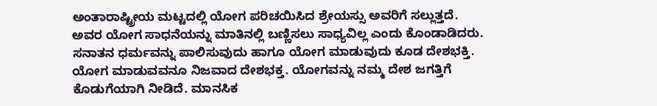ಅಂತಾರಾಷ್ಟ್ರೀಯ ಮಟ್ಟದಲ್ಲಿ ಯೋಗ ಪರಿಚಯಿಸಿದ ಶ್ರೇಯಸ್ಸು ಅವರಿಗೆ ಸಲ್ಲುತ್ತದೆ. ಅವರ ಯೋಗ ಸಾಧನೆಯನ್ನು ಮಾತಿನಲ್ಲಿ ಬಣ್ಣಿಸಲು ಸಾಧ್ಯವಿಲ್ಲ ಎಂದು ಕೊಂಡಾಡಿದರು.
ಸನಾತನ ಧರ್ಮವನ್ನು ಪಾಲಿಸುವುದು ಹಾಗೂ ಯೋಗ ಮಾಡುವುದು ಕೂಡ ದೇಶಭಕ್ತಿ. ಯೋಗ ಮಾಡುವವನೂ ನಿಜವಾದ ದೇಶಭಕ್ತ. ಯೋಗವನ್ನು ನಮ್ಮ ದೇಶ ಜಗತ್ತಿಗೆ ಕೊಡುಗೆಯಾಗಿ ನೀಡಿದೆ. ಮಾನಸಿಕ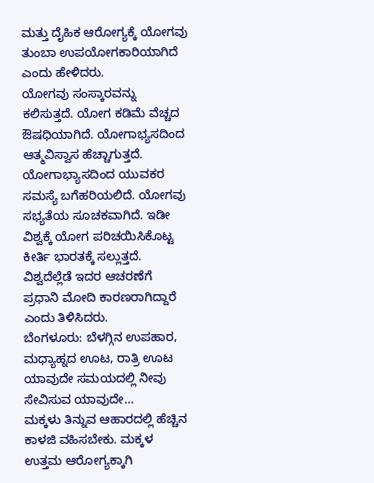ಮತ್ತು ದೈಹಿಕ ಆರೋಗ್ಯಕ್ಕೆ ಯೋಗವು ತುಂಬಾ ಉಪಯೋಗಕಾರಿಯಾಗಿದೆ ಎಂದು ಹೇಳಿದರು.
ಯೋಗವು ಸಂಸ್ಕಾರವನ್ನು ಕಲಿಸುತ್ತದೆ. ಯೋಗ ಕಡಿಮೆ ವೆಚ್ಚದ ಔಷಧಿಯಾಗಿದೆ. ಯೋಗಾಭ್ಯಸದಿಂದ ಆತ್ಮವಿಸ್ವಾಸ ಹೆಚ್ಚಾಗುತ್ತದೆ. ಯೋಗಾಭ್ಯಾಸದಿಂದ ಯುವಕರ ಸಮಸ್ಯೆ ಬಗೆಹರಿಯಲಿದೆ. ಯೋಗವು ಸಭ್ಯತೆಯ ಸೂಚಕವಾಗಿದೆ. ಇಡೀ ವಿಶ್ವಕ್ಕೆ ಯೋಗ ಪರಿಚಯಿಸಿಕೊಟ್ಟ ಕೀರ್ತಿ ಭಾರತಕ್ಕೆ ಸಲ್ಲುತ್ತದೆ. ವಿಶ್ವದೆಲ್ಲೆಡೆ ಇದರ ಆಚರಣೆಗೆ ಪ್ರಧಾನಿ ಮೋದಿ ಕಾರಣರಾಗಿದ್ದಾರೆ ಎಂದು ತಿಳಿಸಿದರು.
ಬೆಂಗಳೂರು: ಬೆಳಗ್ಗಿನ ಉಪಹಾರ, ಮಧ್ಯಾಹ್ನದ ಊಟ, ರಾತ್ರಿ ಊಟ ಯಾವುದೇ ಸಮಯದಲ್ಲಿ ನೀವು ಸೇವಿಸುವ ಯಾವುದೇ…
ಮಕ್ಕಳು ತಿನ್ನುವ ಆಹಾರದಲ್ಲಿ ಹೆಚ್ಚಿನ ಕಾಳಜಿ ವಹಿಸಬೇಕು. ಮಕ್ಕಳ ಉತ್ತಮ ಆರೋಗ್ಯಕ್ಕಾಗಿ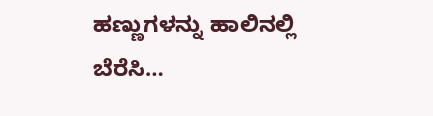ಹಣ್ಣುಗಳನ್ನು ಹಾಲಿನಲ್ಲಿ ಬೆರೆಸಿ…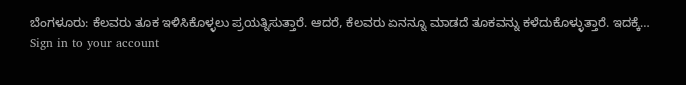ಬೆಂಗಳೂರು: ಕೆಲವರು ತೂಕ ಇಳಿಸಿಕೊಳ್ಳಲು ಪ್ರಯತ್ನಿಸುತ್ತಾರೆ. ಆದರೆ, ಕೆಲವರು ಏನನ್ನೂ ಮಾಡದೆ ತೂಕವನ್ನು ಕಳೆದುಕೊಳ್ಳುತ್ತಾರೆ. ಇದಕ್ಕೆ…
Sign in to your account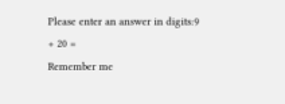Please enter an answer in digits:9 + 20 =
Remember me